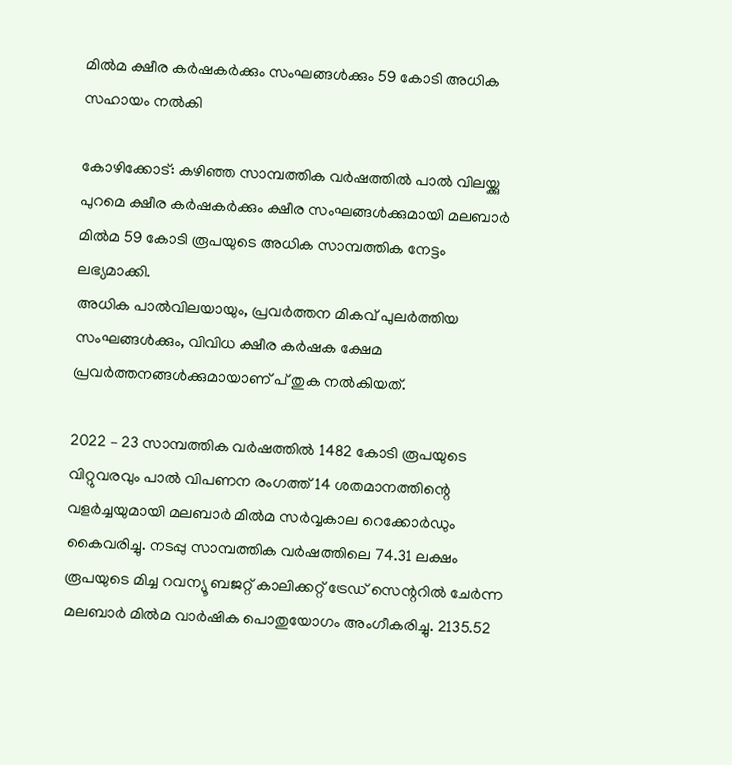മില്‍മ ക്ഷീര കര്‍ഷകര്‍ക്കും സംഘങ്ങള്‍ക്കും 59 കോടി അധിക സഹായം നല്‍കി

കോഴിക്കോട്: കഴിഞ്ഞ സാമ്പത്തിക വര്‍ഷത്തില്‍ പാല്‍ വിലയ്ക്കു പുറമെ ക്ഷീര കര്‍ഷകര്‍ക്കും ക്ഷീര സംഘങ്ങള്‍ക്കുമായി മലബാര്‍ മില്‍മ 59 കോടി രൂപയുടെ അധിക സാമ്പത്തിക നേട്ടം ലഭ്യമാക്കി.
അധിക പാല്‍വിലയായും, പ്രവര്‍ത്തന മികവ് പുലര്‍ത്തിയ സംഘങ്ങള്‍ക്കും, വിവിധ ക്ഷീര കര്‍ഷക ക്ഷേമ പ്രവര്‍ത്തനങ്ങള്‍ക്കുമായാണ് പ് തുക നല്‍കിയത്.

2022 – 23 സാമ്പത്തിക വര്‍ഷത്തില്‍ 1482 കോടി രൂപയുടെ വിറ്റുവരവും പാല്‍ വിപണന രംഗത്ത് 14 ശതമാനത്തിന്റെ വളര്‍ച്ചയുമായി മലബാര്‍ മില്‍മ സര്‍വ്വകാല റെക്കോര്‍ഡും കൈവരിച്ചു. നടപ്പു സാമ്പത്തിക വര്‍ഷത്തിലെ 74.31 ലക്ഷം രൂപയുടെ മിച്ച റവന്യൂ ബജറ്റ് കാലിക്കറ്റ് ട്രേഡ് സെന്ററില്‍ ചേര്‍ന്ന മലബാര്‍ മില്‍മ വാര്‍ഷിക പൊതുയോഗം അംഗീകരിച്ചു. 2135.52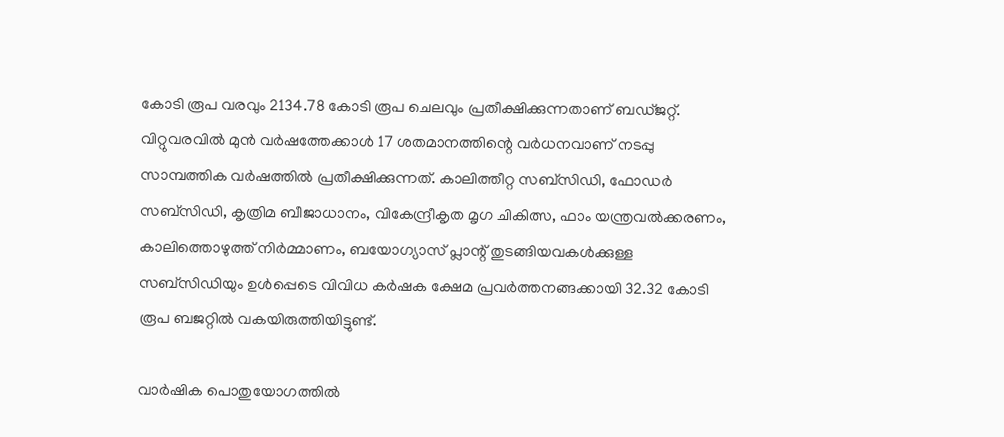കോടി രൂപ വരവും 2134.78 കോടി രൂപ ചെലവും പ്രതീക്ഷിക്കുന്നതാണ് ബഡ്ജറ്റ്. വിറ്റുവരവില്‍ മുന്‍ വര്‍ഷത്തേക്കാള്‍ 17 ശതമാനത്തിന്റെ വര്‍ധനവാണ് നടപ്പു സാമ്പത്തിക വര്‍ഷത്തില്‍ പ്രതീക്ഷിക്കുന്നത്. കാലിത്തീറ്റ സബ്‌സിഡി, ഫോഡര്‍ സബ്‌സിഡി, കൃത്രിമ ബീജാധാനം, വികേന്ദ്രീകൃത മൃഗ ചികിത്സ, ഫാം യന്ത്രവല്‍ക്കരണം, കാലിത്തൊഴുത്ത് നിര്‍മ്മാണം, ബയോഗ്യാസ് പ്ലാന്റ് തുടങ്ങിയവകള്‍ക്കുള്ള സബ്‌സിഡിയും ഉള്‍പ്പെടെ വിവിധ കര്‍ഷക ക്ഷേമ പ്രവര്‍ത്തനങ്ങക്കായി 32.32 കോടി രൂപ ബജറ്റില്‍ വകയിരുത്തിയിട്ടുണ്ട്.

വാര്‍ഷിക പൊതുയോഗത്തില്‍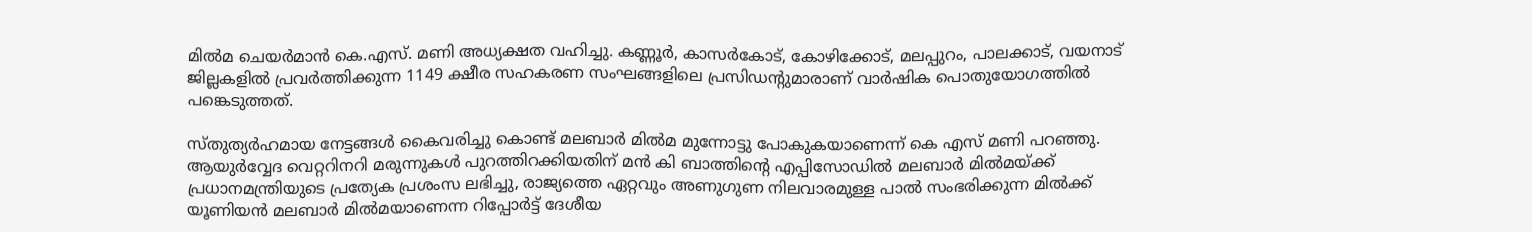മില്‍മ ചെയര്‍മാന്‍ കെ.എസ്. മണി അധ്യക്ഷത വഹിച്ചു. കണ്ണൂര്‍, കാസര്‍കോട്, കോഴിക്കോട്, മലപ്പുറം, പാലക്കാട്, വയനാട് ജില്ലകളില്‍ പ്രവര്‍ത്തിക്കുന്ന 1149 ക്ഷീര സഹകരണ സംഘങ്ങളിലെ പ്രസിഡന്റുമാരാണ് വാര്‍ഷിക പൊതുയോഗത്തില്‍ പങ്കെടുത്തത്.

സ്തുത്യര്‍ഹമായ നേട്ടങ്ങള്‍ കൈവരിച്ചു കൊണ്ട് മലബാര്‍ മില്‍മ മുന്നോട്ടു പോകുകയാണെന്ന് കെ എസ് മണി പറഞ്ഞു. ആയുര്‍വ്വേദ വെറ്ററിനറി മരുന്നുകള്‍ പുറത്തിറക്കിയതിന് മന്‍ കി ബാത്തിന്റെ എപ്പിസോഡില്‍ മലബാര്‍ മില്‍മയ്ക്ക് പ്രധാനമന്ത്രിയുടെ പ്രത്യേക പ്രശംസ ലഭിച്ചു, രാജ്യത്തെ ഏറ്റവും അണുഗുണ നിലവാരമുള്ള പാല്‍ സംഭരിക്കുന്ന മില്‍ക്ക് യൂണിയന്‍ മലബാര്‍ മില്‍മയാണെന്ന റിപ്പോര്‍ട്ട് ദേശീയ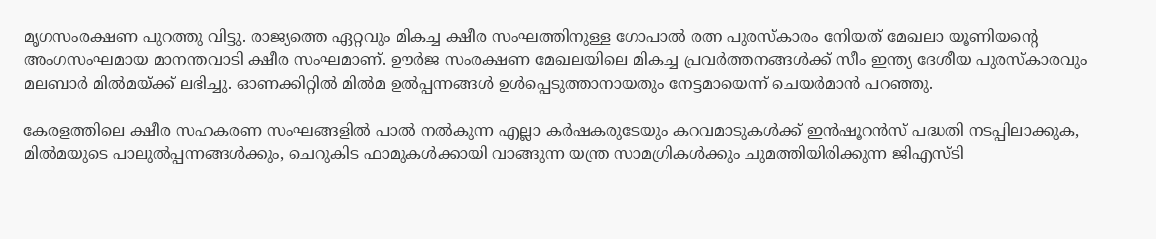മൃഗസംരക്ഷണ പുറത്തു വിട്ടു. രാജ്യത്തെ ഏറ്റവും മികച്ച ക്ഷീര സംഘത്തിനുള്ള ഗോപാല്‍ രത്ന പുരസ്കാരം നേിയത് മേഖലാ യൂണിയന്റെ അംഗസംഘമായ മാനന്തവാടി ക്ഷീര സംഘമാണ്. ഊര്‍ജ സംരക്ഷണ മേഖലയിലെ മികച്ച പ്രവര്‍ത്തനങ്ങള്‍ക്ക് സീം ഇന്ത്യ ദേശീയ പുരസ്‌കാരവും മലബാര്‍ മില്‍മയ്ക്ക് ലഭിച്ചു. ഓണക്കിറ്റില്‍ മില്‍മ ഉൽപ്പന്നങ്ങള്‍ ഉള്‍പ്പെടുത്താനായതും നേട്ടമായെന്ന് ചെയര്‍മാന്‍ പറഞ്ഞു.

കേരളത്തിലെ ക്ഷീര സഹകരണ സംഘങ്ങളില്‍ പാല്‍ നല്‍കുന്ന എല്ലാ കര്‍ഷകരുടേയും കറവമാടുകള്‍ക്ക് ഇന്‍ഷൂറന്‍സ് പദ്ധതി നടപ്പിലാക്കുക, മില്‍മയുടെ പാലുല്‍പ്പന്നങ്ങള്‍ക്കും, ചെറുകിട ഫാമുകള്‍ക്കായി വാങ്ങുന്ന യന്ത്ര സാമഗ്രികള്‍ക്കും ചുമത്തിയിരിക്കുന്ന ജിഎസ്ടി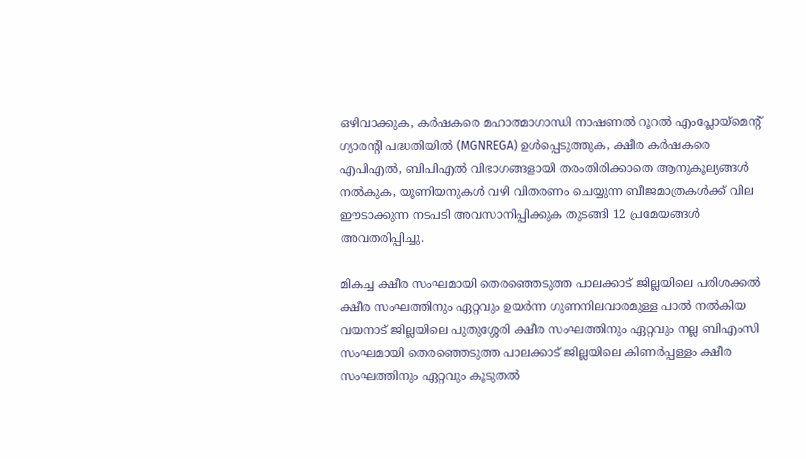ഒഴിവാക്കുക, കര്‍ഷകരെ മഹാത്മാഗാന്ധി നാഷണല്‍ റൂറല്‍ എംപ്ലോയ്‌മെന്റ് ഗ്യാരന്റി പദ്ധതിയില്‍ (MGNREGA) ഉള്‍പ്പെടുത്തുക, ക്ഷീര കര്‍ഷകരെ എപിഎല്‍, ബിപിഎല്‍ വിഭാഗങ്ങളായി തരംതിരിക്കാതെ ആനുകൂല്യങ്ങള്‍ നല്‍കുക, യൂണിയനുകള്‍ വഴി വിതരണം ചെയ്യുന്ന ബീജമാത്രകള്‍ക്ക് വില ഈടാക്കുന്ന നടപടി അവസാനിപ്പിക്കുക തുടങ്ങി 12 പ്രമേയങ്ങള്‍ അവതരിപ്പിച്ചു.

മികച്ച ക്ഷീര സംഘമായി തെരഞ്ഞെടുത്ത പാലക്കാട് ജില്ലയിലെ പരിശക്കല്‍ ക്ഷീര സംഘത്തിനും ഏറ്റവും ഉയര്‍ന്ന ഗുണനിലവാരമുള്ള പാല്‍ നല്‍കിയ വയനാട് ജില്ലയിലെ പുതുശ്ശേരി ക്ഷീര സംഘത്തിനും ഏറ്റവും നല്ല ബിഎംസി സംഘമായി തെരഞ്ഞെടുത്ത പാലക്കാട് ജില്ലയിലെ കിണര്‍പ്പള്ളം ക്ഷീര സംഘത്തിനും ഏറ്റവും കൂടുതല്‍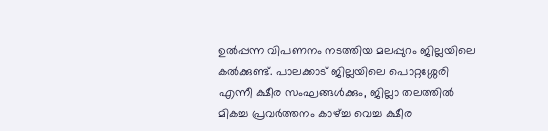ഉല്‍പ്പന്ന വിപണനം നടത്തിയ മലപ്പുറം ജില്ലയിലെ കല്‍ക്കുണ്ട്. പാലക്കാട് ജില്ലയിലെ പൊറ്റശ്ശേരി എന്നീ ക്ഷീര സംഘങ്ങള്‍ക്കും, ജില്ലാ തലത്തില്‍ മികച്ച പ്രവര്‍ത്തനം കാഴ്ച്ച വെച്ച ക്ഷീര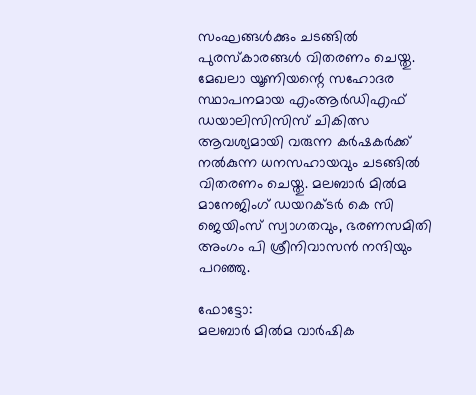സംഘങ്ങള്‍ക്കും ചടങ്ങില്‍ പുരസ്‌കാരങ്ങള്‍ വിതരണം ചെയ്തു. മേഖലാ യൂണിയന്റെ സഹോദര സ്ഥാപനമായ എംആര്‍ഡിഎഫ് ഡയാലിസിസിസ് ചികിത്സ ആവശ്യമായി വരുന്ന കര്‍ഷകര്‍ക്ക് നല്‍കുന്ന ധനസഹായവും ചടങ്ങില്‍ വിതരണം ചെയ്തു. മലബാര്‍ മില്‍മ മാനേജിംഗ് ഡയറക്ടര്‍ കെ സി ജെയിംസ് സ്വാഗതവും, ഭരണസമിതി അംഗം പി ശ്രീനിവാസന്‍ നന്ദിയും പറഞ്ഞു.

ഫോട്ടോ:
മലബാര്‍ മില്‍മ വാര്‍ഷിക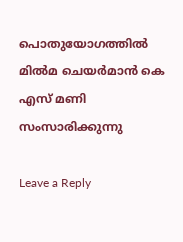പൊതുയോഗത്തില്‍ മില്‍മ ചെയര്‍മാന്‍ കെ എസ് മണി സംസാരിക്കുന്നു

Leave a Reply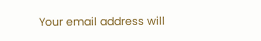Your email address will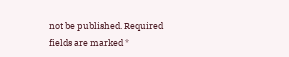not be published. Required fields are marked *